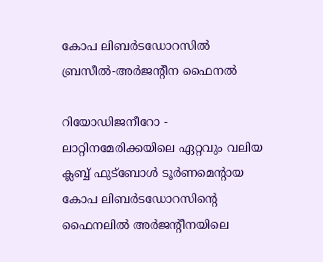കോപ ലിബര്‍ടഡോറസില്‍ ബ്രസീല്‍-അര്‍ജന്റീന ഫൈനല്‍

റിയോഡിജനീറോ - ലാറ്റിനമേരിക്കയിലെ ഏറ്റവും വലിയ ക്ലബ്ബ് ഫുട്‌ബോള്‍ ടൂര്‍ണമെന്റായ കോപ ലിബര്‍ടഡോറസിന്റെ ഫൈനലില്‍ അര്‍ജന്റീനയിലെ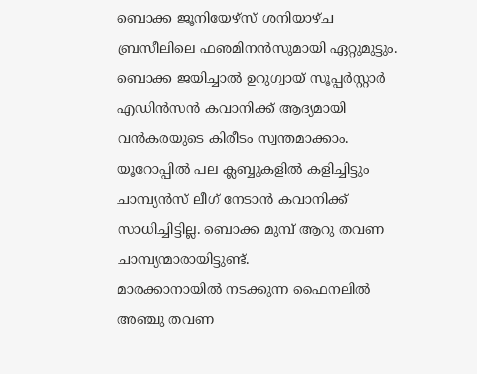ബൊക്ക ജൂനിയേഴ്‌സ് ശനിയാഴ്ച ബ്രസീലിലെ ഫഌമിനന്‍സുമായി ഏറ്റുമുട്ടും. ബൊക്ക ജയിച്ചാല്‍ ഉറുഗ്വായ് സൂപ്പര്‍സ്റ്റാര്‍ എഡിന്‍സന്‍ കവാനിക്ക് ആദ്യമായി വന്‍കരയുടെ കിരീടം സ്വന്തമാക്കാം. യൂറോപ്പില്‍ പല ക്ലബ്ബുകളില്‍ കളിച്ചിട്ടും ചാമ്പ്യന്‍സ് ലീഗ് നേടാന്‍ കവാനിക്ക് സാധിച്ചിട്ടില്ല. ബൊക്ക മുമ്പ് ആറു തവണ ചാമ്പ്യന്മാരായിട്ടുണ്ട്.
മാരക്കാനായില്‍ നടക്കുന്ന ഫൈനലില്‍ അഞ്ചു തവണ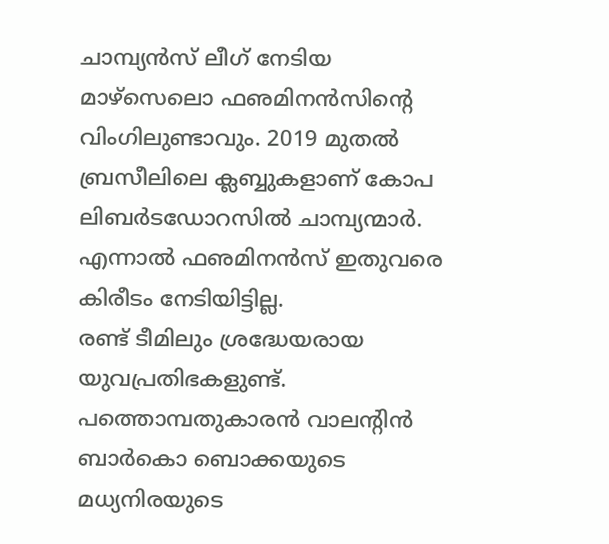ചാമ്പ്യന്‍സ് ലീഗ് നേടിയ മാഴ്‌സെലൊ ഫഌമിനന്‍സിന്റെ വിംഗിലുണ്ടാവും. 2019 മുതല്‍ ബ്രസീലിലെ ക്ലബ്ബുകളാണ് കോപ ലിബര്‍ടഡോറസില്‍ ചാമ്പ്യന്മാര്‍. എന്നാല്‍ ഫഌമിനന്‍സ് ഇതുവരെ കിരീടം നേടിയിട്ടില്ല.
രണ്ട് ടീമിലും ശ്രദ്ധേയരായ യുവപ്രതിഭകളുണ്ട്. പത്തൊമ്പതുകാരന്‍ വാലന്റിന്‍ ബാര്‍കൊ ബൊക്കയുടെ മധ്യനിരയുടെ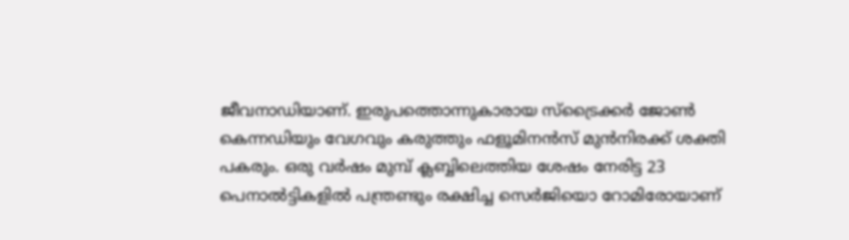ജീവനാഡിയാണ്. ഇരുപത്തൊന്നുകാരായ സ്‌ട്രൈക്കര്‍ ജോണ്‍ കെന്നഡിയും വേഗവും കരുത്തും ഫളൂമിനന്‍സ് മുന്‍നിരക്ക് ശക്തി പകരും. ഒരു വര്‍ഷം മുമ്പ് ക്ലബ്ബിലെത്തിയ ശേഷം നേരിട്ട 23 പെനാല്‍ട്ടികളില്‍ പന്ത്രണ്ടും രക്ഷിച്ച സെര്‍ജിയൊ റോമിരോയാണ്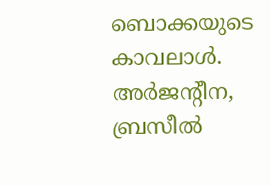ബൊക്കയുടെ കാവലാള്‍.
അര്‍ജന്റീന, ബ്രസീല്‍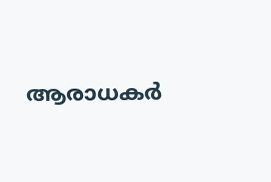ആരാധകര്‍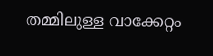തമ്മിലുള്ള വാക്കേറ്റം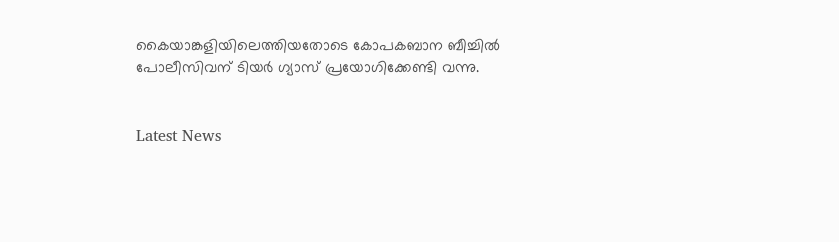കൈയാങ്കളിയിലെത്തിയതോടെ കോപകബാന ബീച്ചില്‍ പോലീസിവന് ടിയര്‍ ഗ്യാസ് പ്രയോഗിക്കേണ്ടി വന്നു.


Latest News